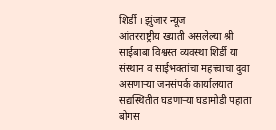शिर्डी । झुंजार न्यूज
आंतरराष्ट्रीय ख्याती असलेल्या श्री साईबाबा विश्वस्त व्यवस्था शिर्डी या संस्थान व साईभक्तांचा महत्त्वाचा दुवा असणाऱ्या जनसंपर्क कार्यालयात सद्यस्थितीत घडणाऱ्या घडामोडी पहाता बोगस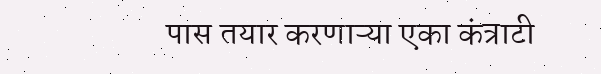पास तयार करणाऱ्या एका कंत्राटी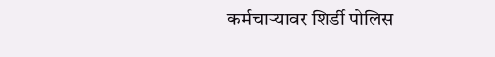कर्मचाऱ्यावर शिर्डी पोलिस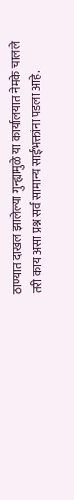ठाण्यात दाखल झालेल्या गुन्ह्यामुळे या कार्यालयात नेमके चालले तरी काय असा प्रश्न सर्व सामान्य साईभक्तांना पडला आहे.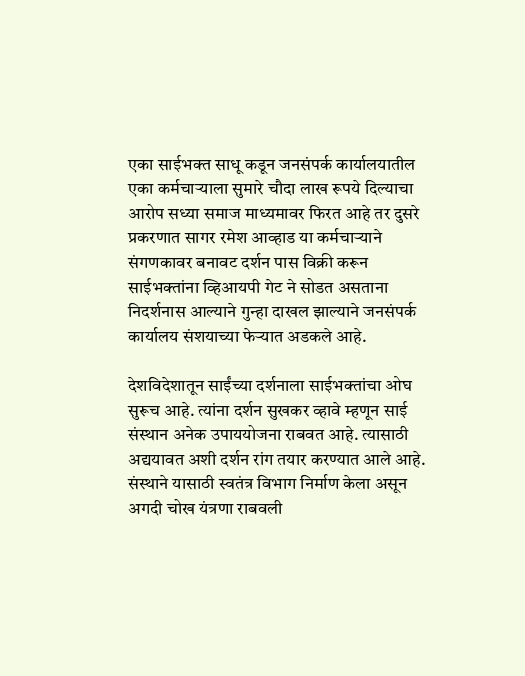एका साईभक्त साधू कडून जनसंपर्क कार्यालयातील एका कर्मचाऱ्याला सुमारे चौदा लाख रूपये दिल्याचा आरोप सध्या समाज माध्यमावर फिरत आहे तर दुसरे प्रकरणात सागर रमेश आव्हाड या कर्मचाऱ्याने संगणकावर बनावट दर्शन पास विक्री करून साईभक्तांना व्हिआयपी गेट ने सोडत असताना निदर्शनास आल्याने गुन्हा दाखल झाल्याने जनसंपर्क कार्यालय संशयाच्या फेऱ्यात अडकले आहे.

देशविदेशातून साईंच्या दर्शनाला साईभक्तांचा ओघ सुरूच आहे. त्यांना दर्शन सुखकर व्हावे म्हणून साई संस्थान अनेक उपाययोजना राबवत आहे. त्यासाठी अद्ययावत अशी दर्शन रांग तयार करण्यात आले आहे. संस्थाने यासाठी स्वतंत्र विभाग निर्माण केला असून अगदी चोख यंत्रणा राबवली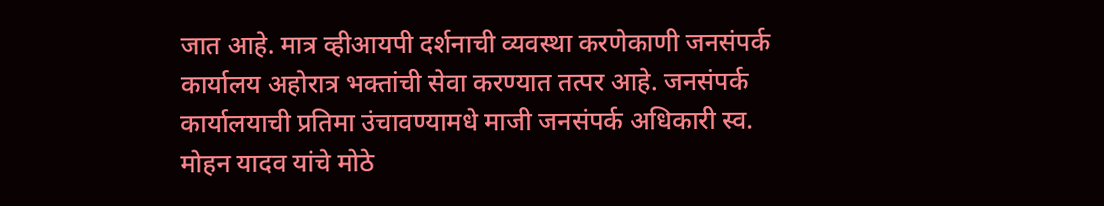जात आहे. मात्र व्हीआयपी दर्शनाची व्यवस्था करणेकाणी जनसंपर्क कार्यालय अहोरात्र भक्तांची सेवा करण्यात तत्पर आहे. जनसंपर्क कार्यालयाची प्रतिमा उंचावण्यामधे माजी जनसंपर्क अधिकारी स्व. मोहन यादव यांचे मोठे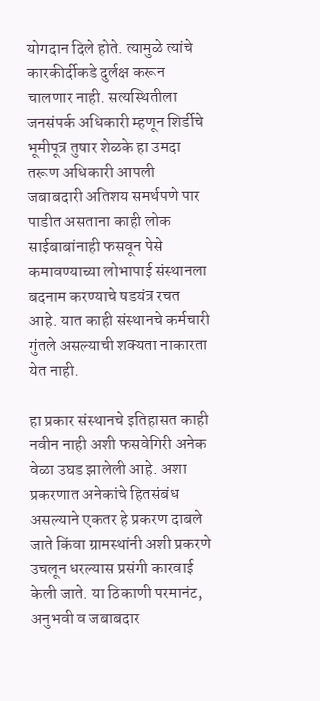योगदान दिले होते. त्यामुळे त्यांचे कारकीर्दीकडे दुर्लक्ष करून चालणार नाही. सत्यस्थितीला जनसंपर्क अधिकारी म्हणून शिर्डीचे भूमीपूत्र तुषार शेळके हा उमदा तरूण अधिकारी आपली जबाबदारी अतिशय समर्थपणे पार पाडीत असताना काही लोक साईबाबांनाही फसवून पेसे कमावण्याच्या लोभापाई संस्थानला बदनाम करण्याचे षडयंत्र रचत आहे. यात काही संस्थानचे कर्मचारी गुंतले असल्याची शक्यता नाकारता येत नाही.

हा प्रकार संस्थानचे इतिहासत काही नवीन नाही अशी फसवेगिरी अनेक वेळा उघड झालेली आहे. अशा प्रकरणात अनेकांचे हितसंबंध असल्याने एकतर हे प्रकरण दाबले जाते किंवा ग्रामस्थांनी अशी प्रकरणे उचलून धरल्यास प्रसंगी कारवाई केली जाते. या ठिकाणी परमानंट, अनुभवी व जबाबदार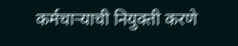कर्मचाऱ्याची नियुक्ती करणे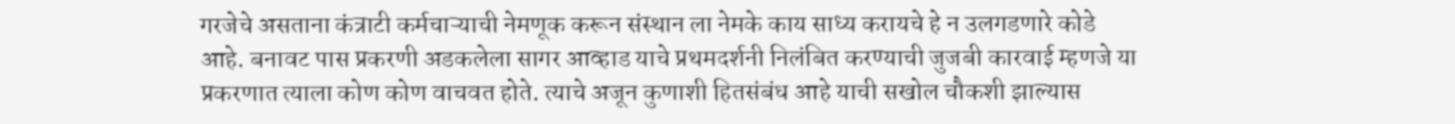गरजेचे असताना कंत्राटी कर्मचाऱ्याची नेमणूक करून संस्थान ला नेमके काय साध्य करायचे हे न उलगडणारे कोडे आहे. बनावट पास प्रकरणी अडकलेला सागर आव्हाड याचे प्रथमदर्शनी निलंबित करण्याची जुजबी कारवाई म्हणजे या प्रकरणात त्याला कोण कोण वाचवत होते. त्याचे अजून कुणाशी हितसंबंध आहे याची सखोल चौकशी झाल्यास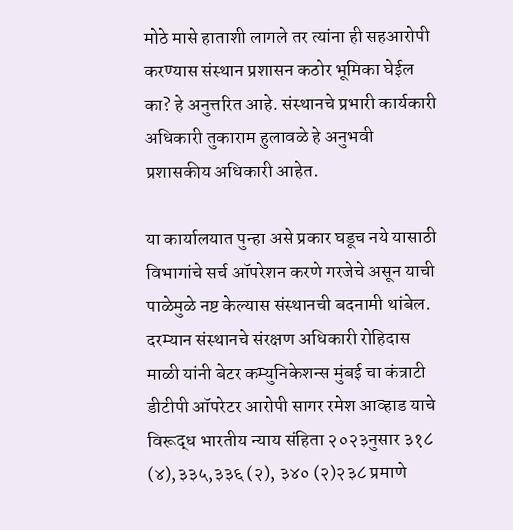मोठे मासे हाताशी लागले तर त्यांना ही सहआरोपी करण्यास संस्थान प्रशासन कठोर भूमिका घेईल का? हे अनुत्तरित आहे. संस्थानचे प्रभारी कार्यकारी अधिकारी तुकाराम हुलावळे हे अनुभवी प्रशासकीय अधिकारी आहेत.

या कार्यालयात पुन्हा असे प्रकार घडूच नये यासाठी विभागांचे सर्च ऑपरेशन करणे गरजेचे असून याची पाळेमुळे नष्ट केल्यास संस्थानची बदनामी थांबेल. दरम्यान संस्थानचे संरक्षण अधिकारी रोहिदास माळी यांनी बेटर कम्युनिकेशन्स मुंबई चा कंत्राटी डीटीपी ऑपरेटर आरोपी सागर रमेश आव्हाड याचे विरूद्ध भारतीय न्याय संहिता २०२३नुसार ३१८ (४),३३५,३३६ (२), ३४० (२)२३८ प्रमाणे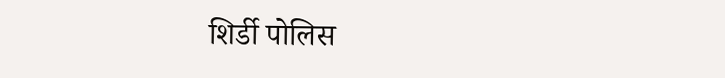शिर्डी पोलिस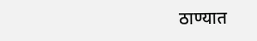ठाण्यात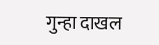गुन्हा दाखल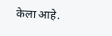केला आहे.